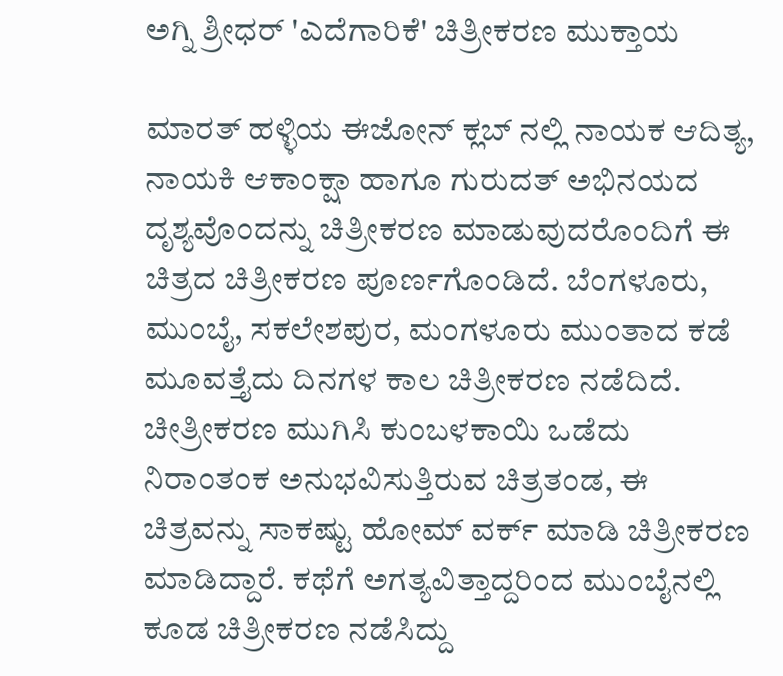ಅಗ್ನಿ ಶ್ರೀಧರ್ 'ಎದೆಗಾರಿಕೆ' ಚಿತ್ರೀಕರಣ ಮುಕ್ತಾಯ

ಮಾರತ್ ಹಳ್ಳಿಯ ಈಜೋನ್ ಕ್ಲಬ್ ನಲ್ಲಿ ನಾಯಕ ಆದಿತ್ಯ, ನಾಯಕಿ ಆಕಾಂಕ್ಷಾ ಹಾಗೂ ಗುರುದತ್ ಅಭಿನಯದ ದೃಶ್ಯವೊಂದನ್ನು ಚಿತ್ರೀಕರಣ ಮಾಡುವುದರೊಂದಿಗೆ ಈ ಚಿತ್ರದ ಚಿತ್ರೀಕರಣ ಪೂರ್ಣಗೊಂಡಿದೆ. ಬೆಂಗಳೂರು, ಮುಂಬೈ, ಸಕಲೇಶಪುರ, ಮಂಗಳೂರು ಮುಂತಾದ ಕಡೆ ಮೂವತ್ತೈದು ದಿನಗಳ ಕಾಲ ಚಿತ್ರೀಕರಣ ನಡೆದಿದೆ.
ಚೀತ್ರೀಕರಣ ಮುಗಿಸಿ ಕುಂಬಳಕಾಯಿ ಒಡೆದು ನಿರಾಂತಂಕ ಅನುಭವಿಸುತ್ತಿರುವ ಚಿತ್ರತಂಡ, ಈ ಚಿತ್ರವನ್ನು ಸಾಕಷ್ಟು ಹೋಮ್ ವರ್ಕ್ ಮಾಡಿ ಚಿತ್ರೀಕರಣ ಮಾಡಿದ್ದಾರೆ. ಕಥೆಗೆ ಅಗತ್ಯವಿತ್ತಾದ್ದರಿಂದ ಮುಂಬೈನಲ್ಲಿ ಕೂಡ ಚಿತ್ರೀಕರಣ ನಡೆಸಿದ್ದು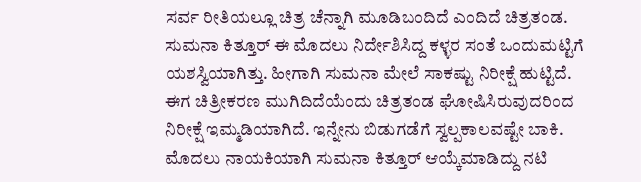ಸರ್ವ ರೀತಿಯಲ್ಲೂ ಚಿತ್ರ ಚೆನ್ನಾಗಿ ಮೂಡಿಬಂದಿದೆ ಎಂದಿದೆ ಚಿತ್ರತಂಡ.
ಸುಮನಾ ಕಿತ್ತೂರ್ ಈ ಮೊದಲು ನಿರ್ದೇಶಿಸಿದ್ದ ಕಳ್ಳರ ಸಂತೆ ಒಂದುಮಟ್ಟಿಗೆ ಯಶಸ್ವಿಯಾಗಿತ್ತು. ಹೀಗಾಗಿ ಸುಮನಾ ಮೇಲೆ ಸಾಕಷ್ಟು ನಿರೀಕ್ಷೆ ಹುಟ್ಟಿದೆ. ಈಗ ಚಿತ್ರೀಕರಣ ಮುಗಿದಿದೆಯೆಂದು ಚಿತ್ರತಂಡ ಘೋಷಿಸಿರುವುದರಿಂದ ನಿರೀಕ್ಷೆ ಇಮ್ಮಡಿಯಾಗಿದೆ. ಇನ್ನೇನು ಬಿಡುಗಡೆಗೆ ಸ್ವಲ್ಪಕಾಲವಷ್ಟೇ ಬಾಕಿ.
ಮೊದಲು ನಾಯಕಿಯಾಗಿ ಸುಮನಾ ಕಿತ್ತೂರ್ ಆಯ್ಕೆಮಾಡಿದ್ದು ನಟಿ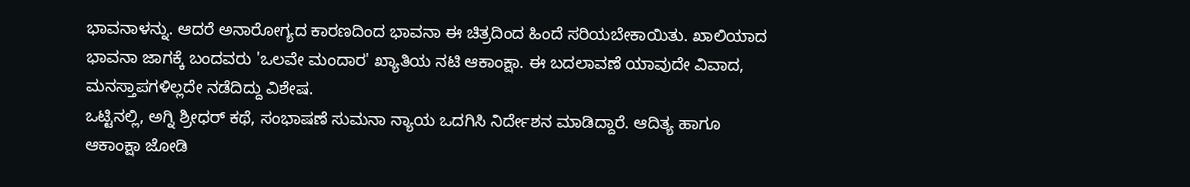ಭಾವನಾಳನ್ನು. ಆದರೆ ಅನಾರೋಗ್ಯದ ಕಾರಣದಿಂದ ಭಾವನಾ ಈ ಚಿತ್ರದಿಂದ ಹಿಂದೆ ಸರಿಯಬೇಕಾಯಿತು. ಖಾಲಿಯಾದ ಭಾವನಾ ಜಾಗಕ್ಕೆ ಬಂದವರು 'ಒಲವೇ ಮಂದಾರ' ಖ್ಯಾತಿಯ ನಟಿ ಆಕಾಂಕ್ಷಾ. ಈ ಬದಲಾವಣೆ ಯಾವುದೇ ವಿವಾದ, ಮನಸ್ತಾಪಗಳಿಲ್ಲದೇ ನಡೆದಿದ್ದು ವಿಶೇಷ.
ಒಟ್ಟಿನಲ್ಲಿ, ಅಗ್ನಿ ಶ್ರೀಧರ್ ಕಥೆ, ಸಂಭಾಷಣೆ ಸುಮನಾ ನ್ಯಾಯ ಒದಗಿಸಿ ನಿರ್ದೇಶನ ಮಾಡಿದ್ದಾರೆ. ಆದಿತ್ಯ ಹಾಗೂ ಆಕಾಂಕ್ಷಾ ಜೋಡಿ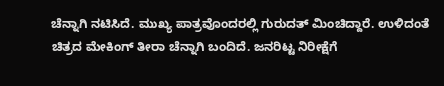ಚೆನ್ನಾಗಿ ನಟಿಸಿದೆ. ಮುಖ್ಯ ಪಾತ್ರವೊಂದರಲ್ಲಿ ಗುರುದತ್ ಮಿಂಚಿದ್ದಾರೆ. ಉಳಿದಂತೆ ಚಿತ್ರದ ಮೇಕಿಂಗ್ ತೀರಾ ಚೆನ್ನಾಗಿ ಬಂದಿದೆ. ಜನರಿಟ್ಟ ನಿರೀಕ್ಷೆಗೆ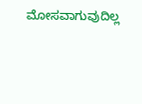ಮೋಸವಾಗುವುದಿಲ್ಲ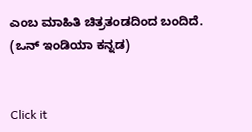ಎಂಬ ಮಾಹಿತಿ ಚಿತ್ರತಂಡದಿಂದ ಬಂದಿದೆ. (ಒನ್ ಇಂಡಿಯಾ ಕನ್ನಡ)


Click it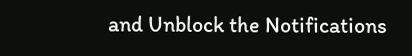and Unblock the Notifications